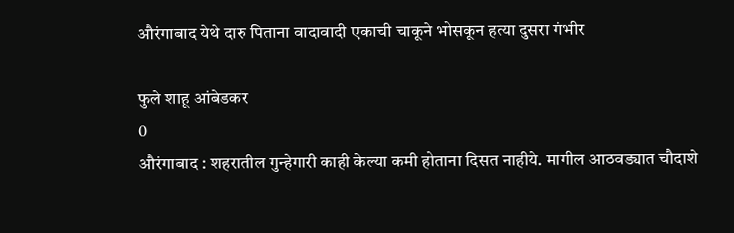औरंगाबाद येथे दारु पिताना वादावादी एकाची चाकूने भोसकून हत्या दुसरा गंभीर

फुले शाहू आंबेडकर
0
औरंगाबाद : शहरातील गुन्हेगारी काही केल्या कमी होताना दिसत नाहीये. मागील आठवड्यात चौदाशे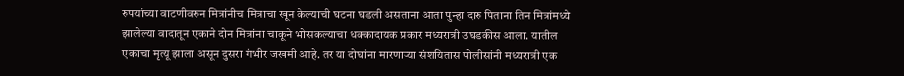रुपयांच्या वाटणीवरुन मित्रांनीच मित्राचा खून केल्याची घटना घडली असताना आता पुन्हा दारु पिताना तिन मित्रांमध्ये झालेल्या वादातून एकाने दोन मित्रांना चाकूने भोसकल्याचा धक्कादायक प्रकार मध्यरात्री उघडकीस आला. यातील एकाचा मृत्यू झाला असून दुसरा गंभीर जखमी आहे. तर या दोघांना मारणाऱ्या संशयितास पोलीसांनी मध्यरात्री एक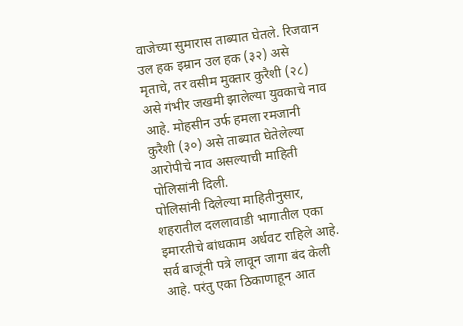वाजेच्या सुमारास ताब्यात घेतले. रिजवान उल हक इम्रान उल हक (३२) असे मृताचे, तर वसीम मुक्तार कुरैशी (२८) असे गंभीर जखमी झालेल्या युवकाचे नाव आहे. मोहसीन उर्फ हमला रमजानी कुरैशी (३०) असे ताब्यात घेतेलेल्या आरोपीचे नाव असल्याची माहिती पोलिसांनी दिली.
पोलिसांनी दिलेल्या माहितीनुसार, शहरातील दललावाडी भागातील एका इमारतीचे बांधकाम अर्धवट राहिले आहे. सर्व बाजूंनी पत्रे लावून जागा बंद केली आहे. परंतु एका ठिकाणाहून आत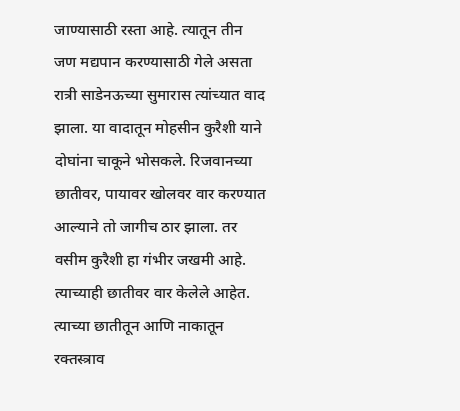जाण्यासाठी रस्ता आहे. त्यातून तीन जण मद्यपान करण्यासाठी गेले असता रात्री साडेनऊच्या सुमारास त्यांच्यात वाद झाला. या वादातून मोहसीन कुरैशी याने दोघांना चाकूने भोसकले. रिजवानच्या छातीवर, पायावर खोलवर वार करण्यात आल्याने तो जागीच ठार झाला. तर वसीम कुरैशी हा गंभीर जखमी आहे. त्याच्याही छातीवर वार केलेले आहेत. त्याच्या छातीतून आणि नाकातून रक्तस्त्राव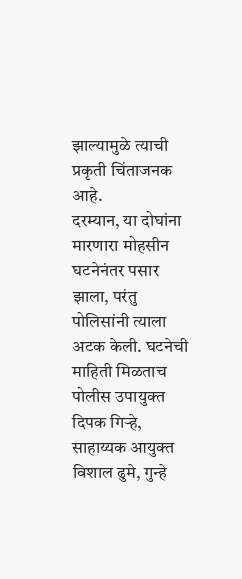झाल्यामुळे त्याची प्रकृती चिंताजनक आहे.
दरम्यान, या दोघांना मारणारा मोहसीन घटनेनंतर पसार झाला, परंतु पोलिसांनी त्याला अटक केली. घटनेची माहिती मिळताच पोलीस उपायुक्त दिपक गिऱ्हे, साहाय्यक आयुक्त विशाल ढुमे, गुन्हे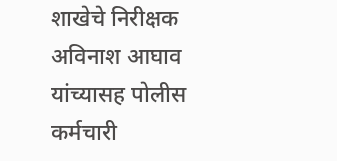शाखेचे निरीक्षक अविनाश आघाव यांच्यासह पोलीस कर्मचारी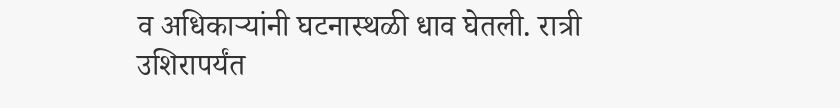व अधिकाऱ्यांनी घटनास्थळी धाव घेतली. रात्री उशिरापर्यंत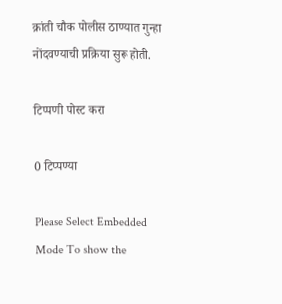क्रांती चौक पोलीस ठाण्यात गुन्हा नोंदवण्याची प्रक्रिया सुरू होती.

टिप्पणी पोस्ट करा

0 टिप्पण्या

Please Select Embedded Mode To show the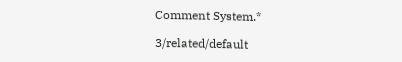Comment System.*

3/related/default